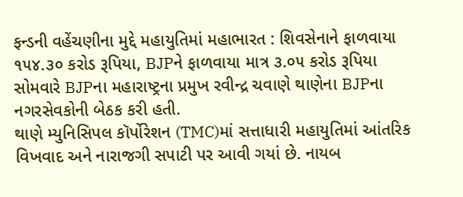ફન્ડની વહેંચણીના મુદ્દે મહાયુતિમાં મહાભારત : શિવસેનાને ફાળવાયા ૧૫૪.૩૦ કરોડ રૂપિયા, BJPને ફાળવાયા માત્ર ૩.૦૫ કરોડ રૂપિયા
સોમવારે BJPના મહારાષ્ટ્રના પ્રમુખ રવીન્દ્ર ચવાણે થાણેના BJPના નગરસેવકોની બેઠક કરી હતી.
થાણે મ્યુનિસિપલ કૉર્પોરેશન (TMC)માં સત્તાધારી મહાયુતિમાં આંતરિક વિખવાદ અને નારાજગી સપાટી પર આવી ગયાં છે. નાયબ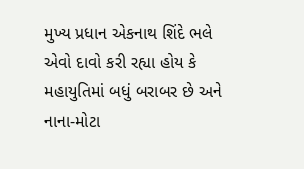મુખ્ય પ્રધાન એકનાથ શિંદે ભલે એવો દાવો કરી રહ્યા હોય કે મહાયુતિમાં બધું બરાબર છે અને નાના-મોટા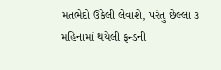મતભેદો ઉકેલી લેવાશે, પરંતુ છેલ્લા ૩ મહિનામાં થયેલી ફન્ડની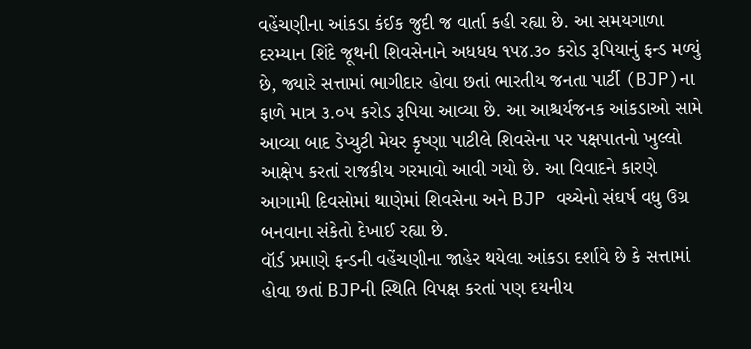વહેંચણીના આંકડા કંઈક જુદી જ વાર્તા કહી રહ્યા છે. આ સમયગાળા દરમ્યાન શિંદે જૂથની શિવસેનાને અધધધ ૧૫૪.૩૦ કરોડ રૂપિયાનું ફન્ડ મળ્યું છે, જ્યારે સત્તામાં ભાગીદાર હોવા છતાં ભારતીય જનતા પાર્ટી (BJP)ના ફાળે માત્ર ૩.૦૫ કરોડ રૂપિયા આવ્યા છે. આ આશ્ચર્યજનક આંકડાઓ સામે આવ્યા બાદ ડેપ્યુટી મેયર કૃષ્ણા પાટીલે શિવસેના પર પક્ષપાતનો ખુલ્લો આક્ષેપ કરતાં રાજકીય ગરમાવો આવી ગયો છે. આ વિવાદને કારણે આગામી દિવસોમાં થાણેમાં શિવસેના અને BJP વચ્ચેનો સંઘર્ષ વધુ ઉગ્ર બનવાના સંકેતો દેખાઈ રહ્યા છે.
વૉર્ડ પ્રમાણે ફન્ડની વહેંચણીના જાહેર થયેલા આંકડા દર્શાવે છે કે સત્તામાં હોવા છતાં BJPની સ્થિતિ વિપક્ષ કરતાં પણ દયનીય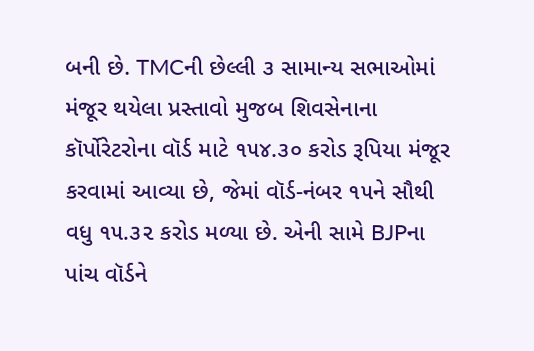બની છે. TMCની છેલ્લી ૩ સામાન્ય સભાઓમાં મંજૂર થયેલા પ્રસ્તાવો મુજબ શિવસેનાના કૉર્પોરેટરોના વૉર્ડ માટે ૧૫૪.૩૦ કરોડ રૂપિયા મંજૂર કરવામાં આવ્યા છે, જેમાં વૉર્ડ-નંબર ૧૫ને સૌથી વધુ ૧૫.૩૨ કરોડ મળ્યા છે. એની સામે BJPના પાંચ વૉર્ડને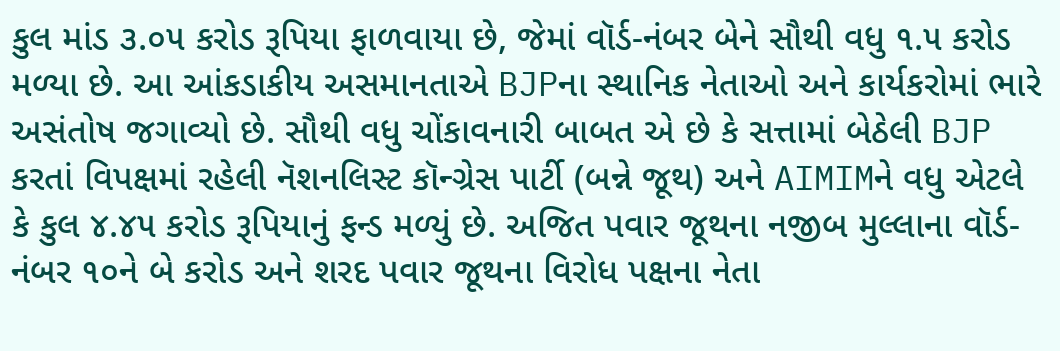કુલ માંડ ૩.૦૫ કરોડ રૂપિયા ફાળવાયા છે, જેમાં વૉર્ડ-નંબર બેને સૌથી વધુ ૧.૫ કરોડ મળ્યા છે. આ આંકડાકીય અસમાનતાએ BJPના સ્થાનિક નેતાઓ અને કાર્યકરોમાં ભારે અસંતોષ જગાવ્યો છે. સૌથી વધુ ચોંકાવનારી બાબત એ છે કે સત્તામાં બેઠેલી BJP કરતાં વિપક્ષમાં રહેલી નૅશનલિસ્ટ કૉન્ગ્રેસ પાર્ટી (બન્ને જૂથ) અને AIMIMને વધુ એટલે કે કુલ ૪.૪૫ કરોડ રૂપિયાનું ફન્ડ મળ્યું છે. અજિત પવાર જૂથના નજીબ મુલ્લાના વૉર્ડ-નંબર ૧૦ને બે કરોડ અને શરદ પવાર જૂથના વિરોધ પક્ષના નેતા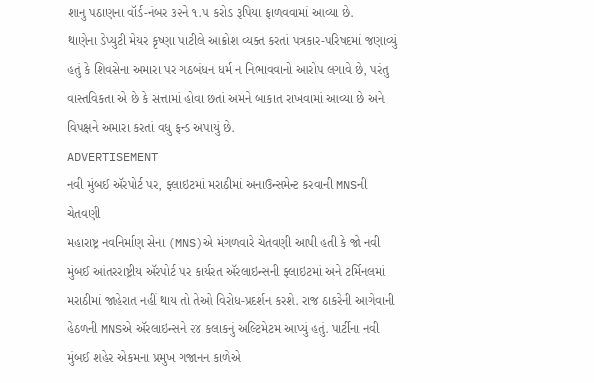શાનુ પઠાણના વૉર્ડ-નંબર ૩૨ને ૧.૫ કરોડ રૂપિયા ફાળવવામાં આવ્યા છે.
થાણેના ડેપ્યુટી મેયર કૃષ્ણા પાટીલે આક્રોશ વ્યક્ત કરતાં પત્રકાર-પરિષદમાં જણાવ્યું હતું કે શિવસેના અમારા પર ગઠબંધન ધર્મ ન નિભાવવાનો આરોપ લગાવે છે, પરંતુ વાસ્તવિકતા એ છે કે સત્તામાં હોવા છતાં અમને બાકાત રાખવામાં આવ્યા છે અને વિપક્ષને અમારા કરતાં વધુ ફન્ડ અપાયું છે.
ADVERTISEMENT
નવી મુંબઈ ઍરપોર્ટ પર, ફ્લાઇટમાં મરાઠીમાં અનાઉન્સમેન્ટ કરવાની MNSની ચેતવણી
મહારાષ્ટ્ર નવનિર્માણ સેના (MNS)એ મંગળવારે ચેતવણી આપી હતી કે જો નવી મુંબઈ આંતરરાષ્ટ્રીય ઍરપોર્ટ પર કાર્યરત ઍરલાઇન્સની ફ્લાઇટમાં અને ટર્મિનલમાં મરાઠીમાં જાહેરાત નહીં થાય તો તેઓ વિરોધ-પ્રદર્શન કરશે. રાજ ઠાકરેની આગેવાની હેઠળની MNSએ ઍરલાઇન્સને ૨૪ કલાકનું અલ્ટિમેટમ આપ્યું હતું. પાર્ટીના નવી મુંબઈ શહેર એકમના પ્રમુખ ગજાનન કાળેએ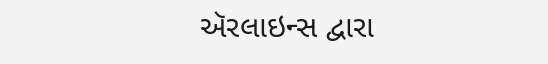ઍરલાઇન્સ દ્વારા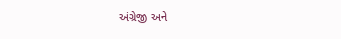અંગ્રેજી અને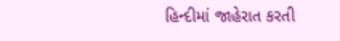હિન્દીમાં જાહેરાત કરતી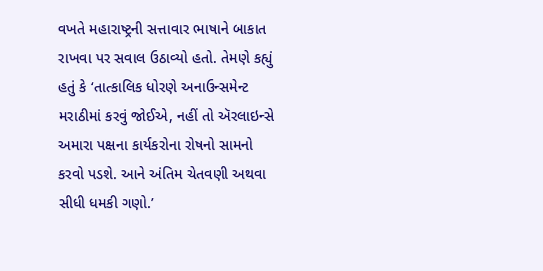વખતે મહારાષ્ટ્રની સત્તાવાર ભાષાને બાકાત રાખવા પર સવાલ ઉઠાવ્યો હતો. તેમણે કહ્યું હતું કે ‘તાત્કાલિક ધોરણે અનાઉન્સમેન્ટ મરાઠીમાં કરવું જોઈએ, નહીં તો ઍરલાઇન્સે અમારા પક્ષના કાર્યકરોના રોષનો સામનો કરવો પડશે. આને અંતિમ ચેતવણી અથવા સીધી ધમકી ગણો.’